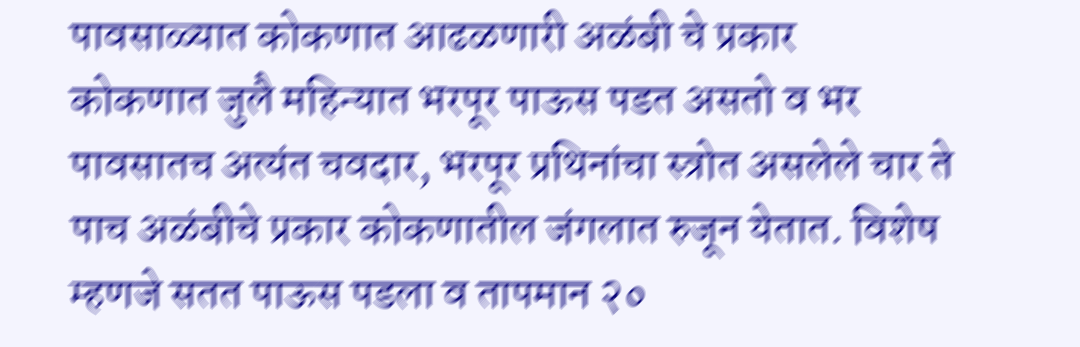पावसाळ्यात कोकणात आढळणारी अळंबी चे प्रकार
कोकणात जुलै महिन्यात भरपूर पाऊस पडत असतो व भर पावसातच अत्यंत चवदार, भरपूर प्रथिनांचा स्त्रोत असलेले चार ते पाच अळंबीचे प्रकार कोकणातील जंगलात रुजून येतात. विशेष म्हणजे सतत पाऊस पडला व तापमान २०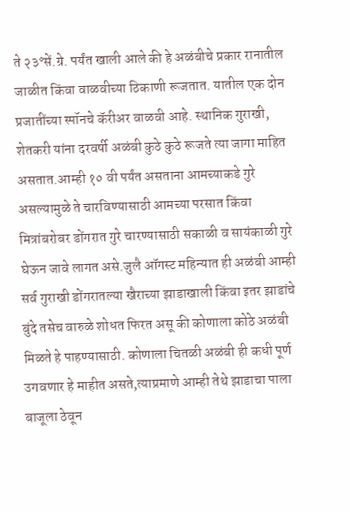ते २३°सें.ग्रे. पर्यंत खाली आले की हे अळंबीचे प्रकार रानातील जाळीत किंवा वाळवीच्या ठिकाणी रूजतात. यातील एक दोन प्रजातींच्या स्पॉनचे कॅरीअर वाळवी आहे. स्थानिक गुराखी, शेतकरी यांना दरवर्षी अळंबी कुठे कुठे रूजते त्या जागा माहित असतात.आम्ही १० वी पर्यंत असताना आमच्याकडे गुरे असल्यामुळे ते चारविण्यासाठी आमच्या परसात किंवा मित्रांबरोबर डोंगरात गुरे चारण्यासाठी सकाळी व सायंकाळी गुरे घेऊन जावे लागत असे.जुलै ऑगस्ट महिन्यात ही अळंबी आम्ही सर्व गुराखी डोंगरातल्या खैराच्या झाडाखाली किंवा इतर झाडांचे बुंदे तसेच वारुळे शोधत फिरत असू की कोणाला कोठे अळंबी मिळते हे पाहण्यासाठी. कोणाला चितळी अळंबी ही कधी पूर्ण उगवणार हे माहीत असते,त्याप्रमाणे आम्ही तेथे झाडाचा पाला बाजूला ठेवून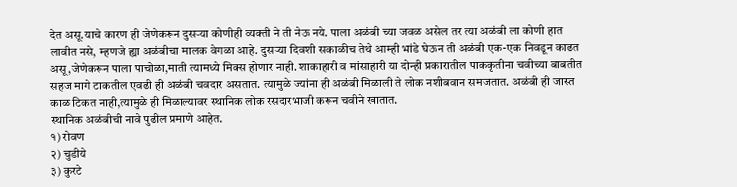देत असू.याचे कारण ही जेणेकरून दुसऱ्या कोणीही व्यक्ती ने ती नेऊ नये. पाला अळंबी च्या जवळ असेल तर त्या अळंबी ला कोणी हात लावीत नसे, म्हणजे ह्या अळंबीचा मालक वेगळा आहे. दुसऱ्या दिवशी सकाळीच तेथे आम्ही भांडे घेऊन ती अळंबी एक-एक निवडून काढत असू,जेणेकरून पाला पाचोळा,माती त्यामध्ये मिक्स होणार नाही. शाकाहारी व मांसाहारी या दोन्ही प्रकारातील पाककृतीना चवीच्या बाबतीत सहज मागे टाकतील एवढी ही अळंबी चवदार असतात. त्यामुळे ज्यांना ही अळंबी मिळाली ते लोक नशीबवान समजतात. अळंबी ही जास्त काळ टिकत नाही,त्यामुळे ही मिळाल्यावर स्थानिक लोक रसदारभाजी करून चवीने खातात.
स्थानिक अळंबीची नावे पुढील प्रमाणे आहेत.
१) रोवण
२) चुडीये
३) कुरटे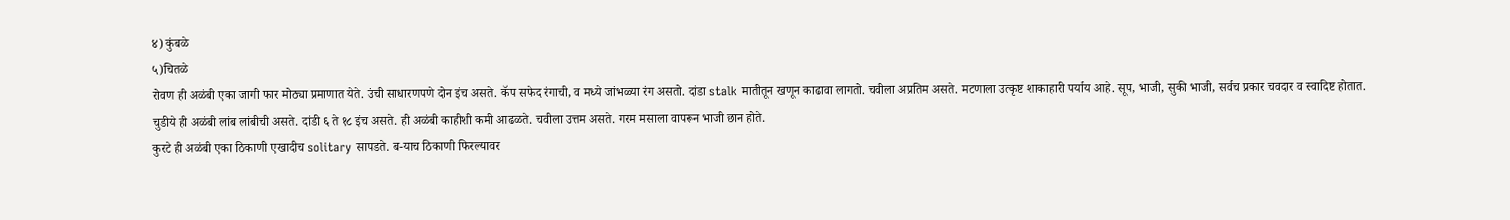४) कुंबळे
५)चितळे
रोवण ही अळंबी एका जागी फार मोठ्या प्रमाणात येते. उंची साधारणपणे दोन इंच असते. कॅप सफेद रंगाची, व मध्ये जांभळ्या रंग असतो. दांडा stalk मातीतून खणून काढावा लागतो. चवीला अप्रतिम असते. मटणाला उत्कृष्ट शाकाहारी पर्याय आहे. सूप, भाजी, सुकी भाजी, सर्वच प्रकार चवदार व स्वादिष्ट होतात.
चुडीये ही अळंबी लांब लांबीची असते. दांडी ६ ते १८ इंच असते. ही अळंबी काहीशी कमी आढळते. चवीला उत्तम असते. गरम मसाला वापरून भाजी छान होते.
कुरटे ही अळंबी एका ठिकाणी एखादीच solitary सापडते. ब-याच ठिकाणी फिरल्यावर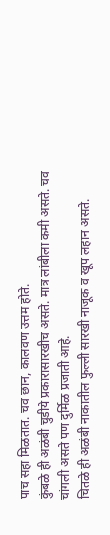पाच सहा मिळतात. चव छान, कालवण उत्तम होते.
कुंबळे ही अळंबी चुडीये प्रकारासारखीच असते. मात्र लांबीला कमी असते. चव चांगली असते पण दुर्मिळ प्रजाती आहे.
चितळे ही अळंबी नाकातील फुल्ली सारखी नाजूक व खूप लहान असते.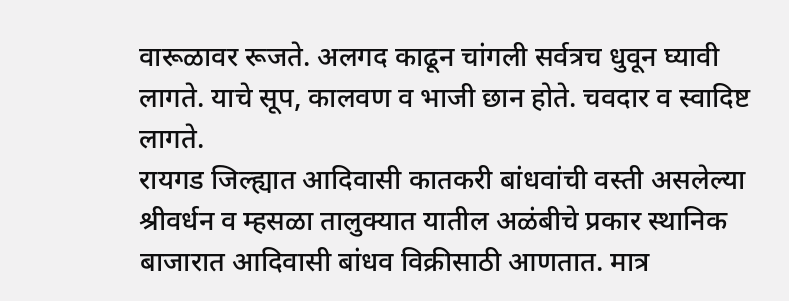वारूळावर रूजते. अलगद काढून चांगली सर्वत्रच धुवून घ्यावी लागते. याचे सूप, कालवण व भाजी छान होते. चवदार व स्वादिष्ट लागते.
रायगड जिल्ह्यात आदिवासी कातकरी बांधवांची वस्ती असलेल्या श्रीवर्धन व म्हसळा तालुक्यात यातील अळंबीचे प्रकार स्थानिक बाजारात आदिवासी बांधव विक्रीसाठी आणतात. मात्र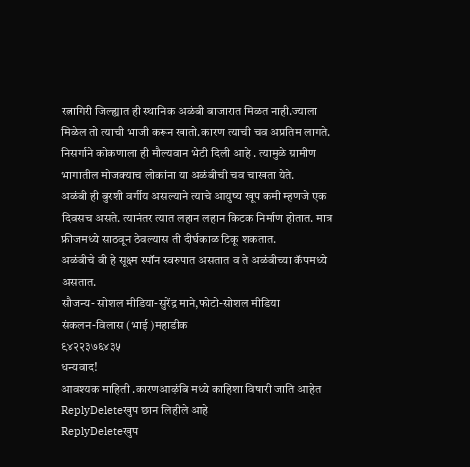रत्नागिरी जिल्ह्यात ही स्थानिक अळंबी बाजारात मिळत नाही.ज्याला मिळेल तो त्याची भाजी करून खातो.कारण त्याची चव अप्रतिम लागते.
निसर्गाने कोकणाला ही मौल्यवान भेटी दिली आहे . त्यामुळे ग्रामीण भागातील मोजक्याच लोकांना या अळंबीची चव चाखता येते.
अळंबी ही बुरशी वर्गीय असल्याने त्याचे आयुष्य खूप कमी म्हणजे एक दिवसच असते. त्यानंतर त्यात लहान लहान किटक निर्माण होतात. मात्र फ्रीजमध्ये साठवून ठेवल्यास ती दीर्घकाळ टिकू शकतात.
अळंबीचे बी हे सूक्ष्म स्पॉन स्वरुपात असतात व ते अळंबीच्या कॅपमध्ये असतात.
सौजन्य- सोशल मीडिया-सुरेंद्र माने,फोटो-सोशल मीडिया
संकलन-विलास (भाई )महाडीक
९४२२३७६४३५
धन्यवाद!
आवश्यक माहिती .कारणआऴंबि मध्ये काहिशा विषारी जाति आहेत
ReplyDeleteखुप छान लिहीले आहे
ReplyDeleteखुप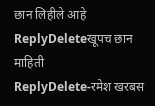छान लिहीले आहे
ReplyDeleteखूपच छान माहिती
ReplyDelete-रमेश खरबस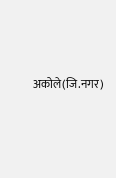अकोले(जि.नगर)